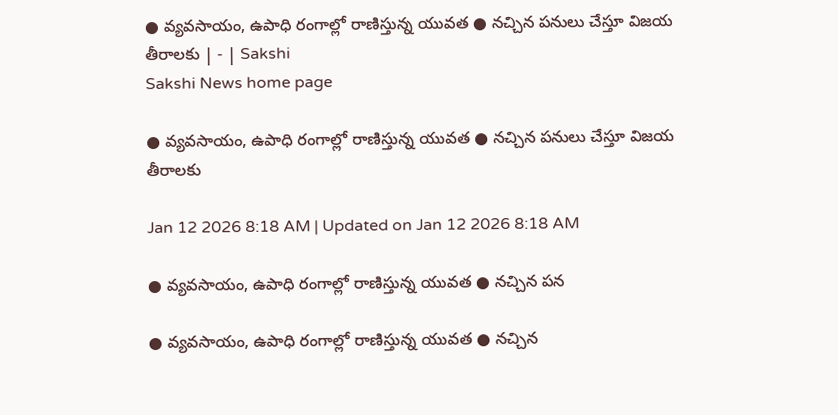● వ్యవసాయం, ఉపాధి రంగాల్లో రాణిస్తున్న యువత ● నచ్చిన పనులు చేస్తూ విజయ తీరాలకు | - | Sakshi
Sakshi News home page

● వ్యవసాయం, ఉపాధి రంగాల్లో రాణిస్తున్న యువత ● నచ్చిన పనులు చేస్తూ విజయ తీరాలకు

Jan 12 2026 8:18 AM | Updated on Jan 12 2026 8:18 AM

● వ్యవసాయం, ఉపాధి రంగాల్లో రాణిస్తున్న యువత ● నచ్చిన పన

● వ్యవసాయం, ఉపాధి రంగాల్లో రాణిస్తున్న యువత ● నచ్చిన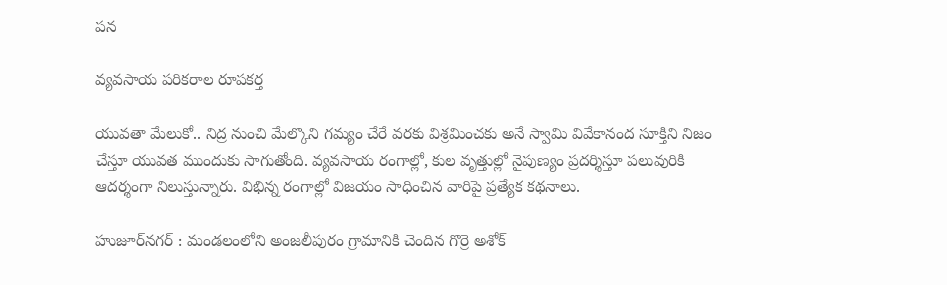పన

వ్యవసాయ పరికరాల రూపకర్త

యువతా మేలుకో.. నిద్ర నుంచి మేల్కొని గమ్యం చేరే వరకు విశ్రమించకు అనే స్వామి వివేకానంద సూక్తిని నిజం చేస్తూ యువత ముందుకు సాగుతోంది. వ్యవసాయ రంగాల్లో, కుల వృత్తుల్లో నైపుణ్యం ప్రదర్శిస్తూ పలువురికి ఆదర్శంగా నిలుస్తున్నారు. విభిన్న రంగాల్లో విజయం సాధించిన వారిపై ప్రత్యేక కథనాలు.

హుజూర్‌నగర్‌ : మండలంలోని అంజలీపురం గ్రామానికి చెందిన గొర్రె అశోక్‌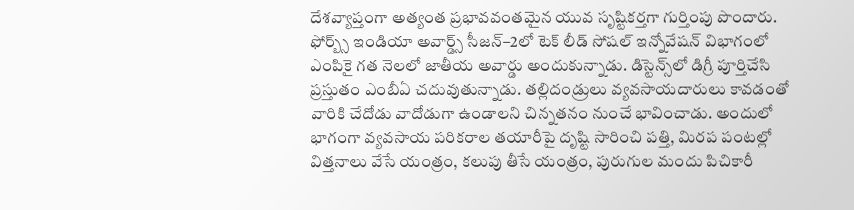దేశవ్యాప్తంగా అత్యంత ప్రభావవంతమైన యువ సృష్టికర్తగా గుర్తింపు పొందారు. ఫోర్బ్స్‌ ఇండియా అవార్డ్స్‌ సీజన్‌–2లో టెక్‌ లీడ్‌ సోషల్‌ ఇన్నోవేషన్‌ విభాగంలో ఎంపికై గత నెలలో జాతీయ అవార్డు అందుకున్నాడు. డిస్టెన్స్‌లో డిగ్రీ పూర్తిచేసి ప్రస్తుతం ఎంబీఏ చదువుతున్నాడు. తల్లిదండ్రులు వ్యవసాయదారులు కావడంతో వారికి చేదోడు వాదోడుగా ఉండాలని చిన్నతనం నుంచే భావించాడు. అందులో భాగంగా వ్యవసాయ పరికరాల తయారీపై దృష్టి సారించి పత్తి, మిరప పంటల్లో విత్తనాలు వేసే యంత్రం, కలుపు తీసే యంత్రం, పురుగుల మందు పిచికారీ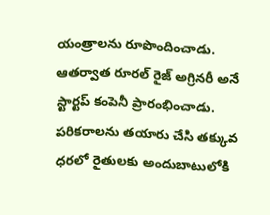యంత్రాలను రూపొందించాడు. ఆతర్వాత రూరల్‌ రైజ్‌ అగ్రినరీ అనే స్టార్టప్‌ కంపెనీ ప్రారంభించాడు. పరికరాలను తయారు చేసి తక్కువ ధరలో రైతులకు అందుబాటులోకి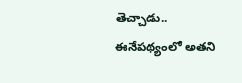తెచ్చాడు.. ఈనేపథ్యంలో అతని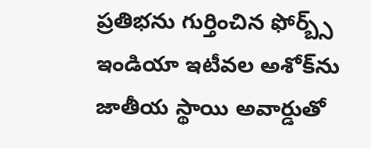ప్రతిభను గుర్తించిన ఫోర్బ్స్‌ ఇండియా ఇటీవల అశోక్‌ను జాతీయ స్థాయి అవార్డుతో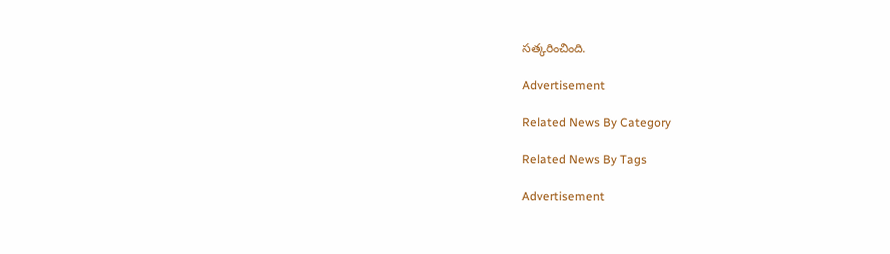సత్కరించింది.

Advertisement

Related News By Category

Related News By Tags

Advertisement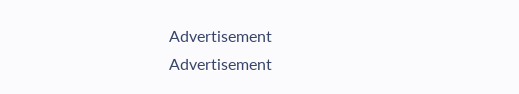Advertisement
Advertisement